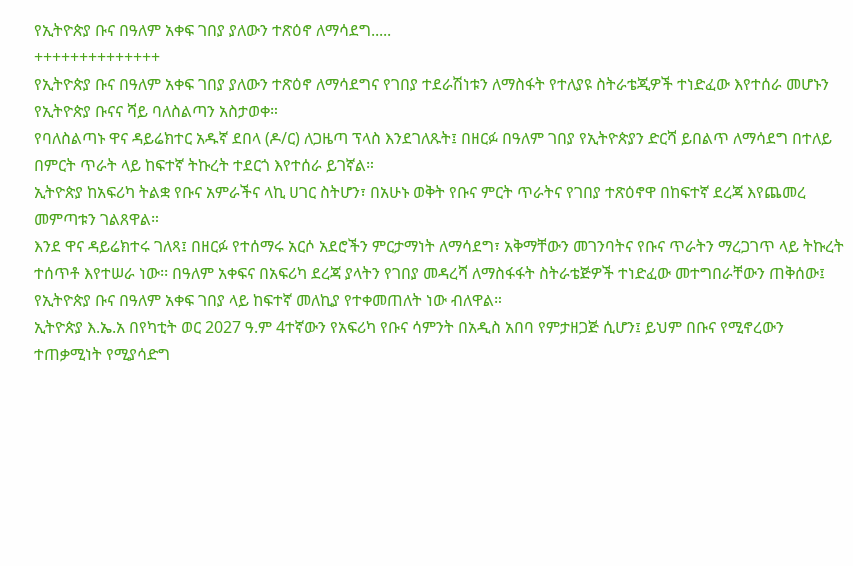የኢትዮጵያ ቡና በዓለም አቀፍ ገበያ ያለውን ተጽዕኖ ለማሳደግ.....
++++++++++++++
የኢትዮጵያ ቡና በዓለም አቀፍ ገበያ ያለውን ተጽዕኖ ለማሳደግና የገበያ ተደራሽነቱን ለማስፋት የተለያዩ ስትራቴጂዎች ተነድፈው እየተሰራ መሆኑን የኢትዮጵያ ቡናና ሻይ ባለስልጣን አስታወቀ።
የባለስልጣኑ ዋና ዳይሬክተር አዱኛ ደበላ (ዶ/ር) ለጋዜጣ ፕላስ እንደገለጹት፤ በዘርፉ በዓለም ገበያ የኢትዮጵያን ድርሻ ይበልጥ ለማሳደግ በተለይ በምርት ጥራት ላይ ከፍተኛ ትኩረት ተደርጎ እየተሰራ ይገኛል።
ኢትዮጵያ ከአፍሪካ ትልቋ የቡና አምራችና ላኪ ሀገር ስትሆን፣ በአሁኑ ወቅት የቡና ምርት ጥራትና የገበያ ተጽዕኖዋ በከፍተኛ ደረጃ እየጨመረ መምጣቱን ገልጸዋል።
እንደ ዋና ዳይሬክተሩ ገለጻ፤ በዘርፉ የተሰማሩ አርሶ አደሮችን ምርታማነት ለማሳደግ፣ አቅማቸውን መገንባትና የቡና ጥራትን ማረጋገጥ ላይ ትኩረት ተሰጥቶ እየተሠራ ነው፡፡ በዓለም አቀፍና በአፍሪካ ደረጃ ያላትን የገበያ መዳረሻ ለማስፋፋት ስትራቴጅዎች ተነድፈው መተግበራቸውን ጠቅሰው፤ የኢትዮጵያ ቡና በዓለም አቀፍ ገበያ ላይ ከፍተኛ መለኪያ የተቀመጠለት ነው ብለዋል።
ኢትዮጵያ እ.ኤ.አ በየካቲት ወር 2027 ዓ.ም 4ተኛውን የአፍሪካ የቡና ሳምንት በአዲስ አበባ የምታዘጋጅ ሲሆን፤ ይህም በቡና የሚኖረውን ተጠቃሚነት የሚያሳድግ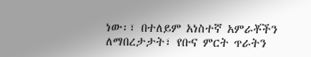ነው፡፣ በተለይም አነስተኛ አምራቾችን ለማበረታታት፣ የቡና ምርት ጥራትን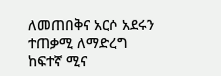ለመጠበቅና አርሶ አደሩን ተጠቃሚ ለማድረግ ከፍተኛ ሚና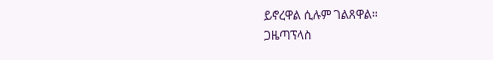ይኖረዋል ሲሉም ገልጸዋል።
ጋዜጣፕላስ